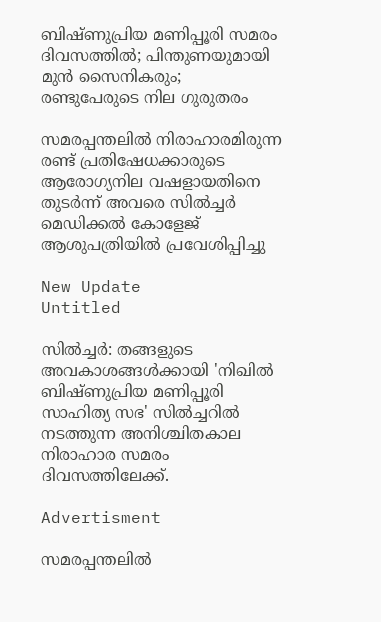ബിഷ്ണുപ്രിയ മണിപ്പൂരി സമരം ദിവസത്തിൽ; പിന്തുണയുമായി മുൻ സൈനികരും; രണ്ടുപേരുടെ നില ഗുരുതരം

സമരപ്പന്തലില്‍ നിരാഹാരമിരുന്ന രണ്ട് പ്രതിഷേധക്കാരുടെ ആരോഗ്യനില വഷളായതിനെ തുടര്‍ന്ന് അവരെ സില്‍ച്ചര്‍ മെഡിക്കല്‍ കോളേജ് ആശുപത്രിയില്‍ പ്രവേശിപ്പിച്ചു

New Update
Untitled

സില്‍ച്ചര്‍: തങ്ങളുടെ അവകാശങ്ങള്‍ക്കായി 'നിഖില്‍ ബിഷ്ണുപ്രിയ മണിപ്പൂരി സാഹിത്യ സഭ' സില്‍ച്ചറില്‍ നടത്തുന്ന അനിശ്ചിതകാല നിരാഹാര സമരം ദിവസത്തിലേക്ക്.

Advertisment

സമരപ്പന്തലില്‍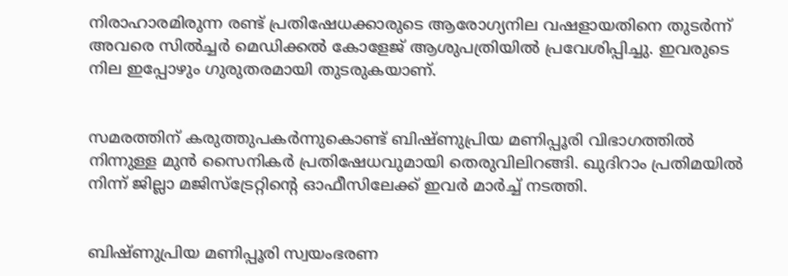നിരാഹാരമിരുന്ന രണ്ട് പ്രതിഷേധക്കാരുടെ ആരോഗ്യനില വഷളായതിനെ തുടര്‍ന്ന് അവരെ സില്‍ച്ചര്‍ മെഡിക്കല്‍ കോളേജ് ആശുപത്രിയില്‍ പ്രവേശിപ്പിച്ചു. ഇവരുടെ നില ഇപ്പോഴും ഗുരുതരമായി തുടരുകയാണ്.


സമരത്തിന് കരുത്തുപകര്‍ന്നുകൊണ്ട് ബിഷ്ണുപ്രിയ മണിപ്പൂരി വിഭാഗത്തില്‍ നിന്നുള്ള മുന്‍ സൈനികര്‍ പ്രതിഷേധവുമായി തെരുവിലിറങ്ങി. ഖുദിറാം പ്രതിമയില്‍ നിന്ന് ജില്ലാ മജിസ്ട്രേറ്റിന്റെ ഓഫീസിലേക്ക് ഇവര്‍ മാര്‍ച്ച് നടത്തി.


ബിഷ്ണുപ്രിയ മണിപ്പൂരി സ്വയംഭരണ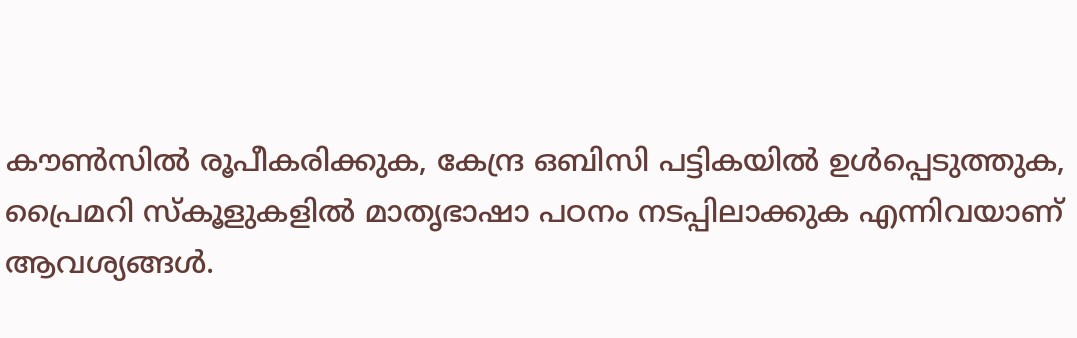കൗണ്‍സില്‍ രൂപീകരിക്കുക, കേന്ദ്ര ഒബിസി പട്ടികയില്‍ ഉള്‍പ്പെടുത്തുക, പ്രൈമറി സ്‌കൂളുകളില്‍ മാതൃഭാഷാ പഠനം നടപ്പിലാക്കുക എന്നിവയാണ് ആവശ്യങ്ങള്‍.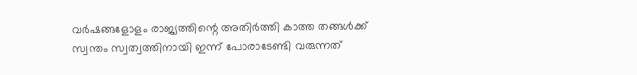വര്‍ഷങ്ങളോളം രാജ്യത്തിന്റെ അതിര്‍ത്തി കാത്ത തങ്ങള്‍ക്ക് സ്വന്തം സ്വത്വത്തിനായി ഇന്ന് പോരാടേണ്ടി വരുന്നത്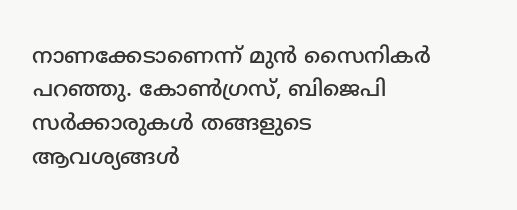നാണക്കേടാണെന്ന് മുന്‍ സൈനികര്‍ പറഞ്ഞു. കോണ്‍ഗ്രസ്, ബിജെപി സര്‍ക്കാരുകള്‍ തങ്ങളുടെ ആവശ്യങ്ങള്‍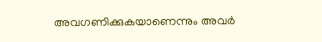അവഗണിക്കുകയാണെന്നും അവര്‍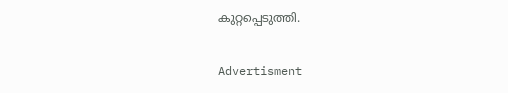കുറ്റപ്പെടുത്തി.

Advertisment